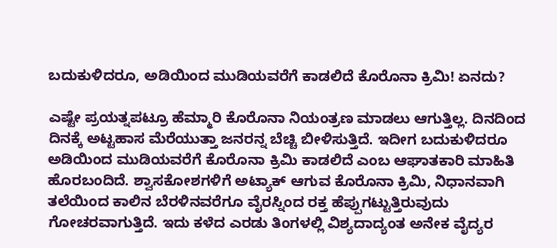ಬದುಕುಳಿದರೂ, ಅಡಿಯಿಂದ ಮುಡಿಯವರೆಗೆ ಕಾಡಲಿದೆ ಕೊರೊನಾ ಕ್ರಿಮಿ! ಏನದು?

ಎಷ್ಟೇ ಪ್ರಯತ್ನಪಟ್ರೂ ಹೆಮ್ಮಾರಿ ಕೊರೊನಾ ನಿಯಂತ್ರಣ ಮಾಡಲು ಆಗುತ್ತಿಲ್ಲ. ದಿನದಿಂದ ದಿನಕ್ಕೆ ಅಟ್ಟಹಾಸ ಮೆರೆಯುತ್ತಾ ಜನರನ್ನ ಬೆಚ್ಚಿ ಬೀಳಿಸುತ್ತಿದೆ. ಇದೀಗ ಬದುಕುಳಿದರೂ ಅಡಿಯಿಂದ ಮುಡಿಯವರೆಗೆ ಕೊರೊನಾ ಕ್ರಿಮಿ ಕಾಡಲಿದೆ ಎಂಬ ಆಘಾತಕಾರಿ ಮಾಹಿತಿ ಹೊರಬಂದಿದೆ. ಶ್ವಾಸಕೋಶಗಳಿಗೆ ಅಟ್ಯಾಕ್ ಆಗುವ ಕೊರೊನಾ ಕ್ರಿಮಿ, ನಿಧಾನವಾಗಿ ತಲೆಯಿಂದ ಕಾಲಿನ ಬೆರಳಿನವರೆಗೂ ವೈರಸ್ನಿಂದ ರಕ್ತ ಹೆಪ್ಪುಗಟ್ಟುತ್ತಿರುವುದು ಗೋಚರವಾಗುತ್ತಿದೆ. ಇದು ಕಳೆದ ಎರಡು ತಿಂಗಳಲ್ಲಿ ವಿಶ್ಯದಾದ್ಯಂತ ಅನೇಕ ವೈದ್ಯರ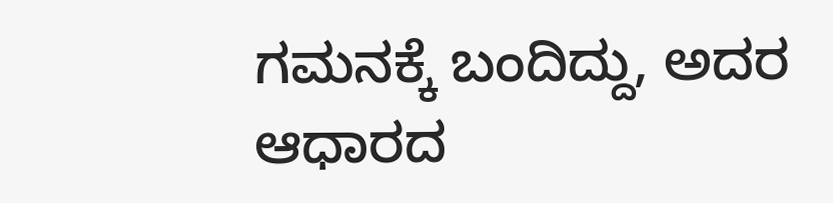ಗಮನಕ್ಕೆ ಬಂದಿದ್ದು, ಅದರ ಆಧಾರದ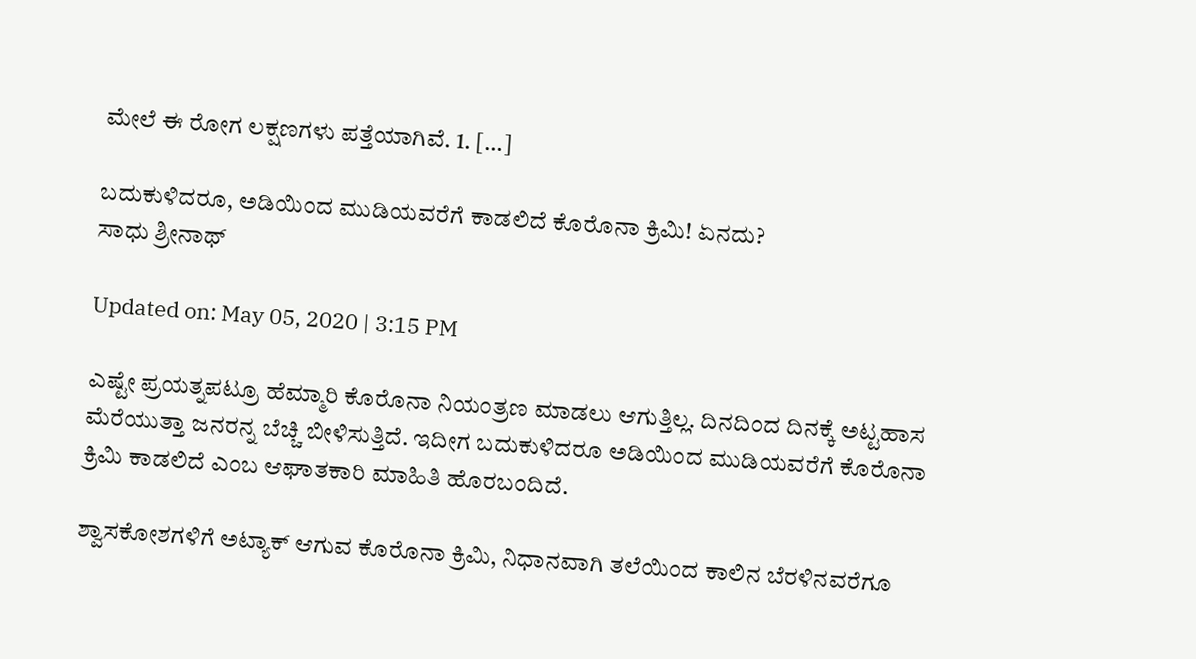ಮೇಲೆ ಈ ರೋಗ ಲಕ್ಷಣಗಳು ಪತ್ತೆಯಾಗಿವೆ. 1. […]

ಬದುಕುಳಿದರೂ, ಅಡಿಯಿಂದ ಮುಡಿಯವರೆಗೆ ಕಾಡಲಿದೆ ಕೊರೊನಾ ಕ್ರಿಮಿ! ಏನದು?
ಸಾಧು ಶ್ರೀನಾಥ್

Updated on: May 05, 2020 | 3:15 PM

ಎಷ್ಟೇ ಪ್ರಯತ್ನಪಟ್ರೂ ಹೆಮ್ಮಾರಿ ಕೊರೊನಾ ನಿಯಂತ್ರಣ ಮಾಡಲು ಆಗುತ್ತಿಲ್ಲ. ದಿನದಿಂದ ದಿನಕ್ಕೆ ಅಟ್ಟಹಾಸ ಮೆರೆಯುತ್ತಾ ಜನರನ್ನ ಬೆಚ್ಚಿ ಬೀಳಿಸುತ್ತಿದೆ. ಇದೀಗ ಬದುಕುಳಿದರೂ ಅಡಿಯಿಂದ ಮುಡಿಯವರೆಗೆ ಕೊರೊನಾ ಕ್ರಿಮಿ ಕಾಡಲಿದೆ ಎಂಬ ಆಘಾತಕಾರಿ ಮಾಹಿತಿ ಹೊರಬಂದಿದೆ.

ಶ್ವಾಸಕೋಶಗಳಿಗೆ ಅಟ್ಯಾಕ್ ಆಗುವ ಕೊರೊನಾ ಕ್ರಿಮಿ, ನಿಧಾನವಾಗಿ ತಲೆಯಿಂದ ಕಾಲಿನ ಬೆರಳಿನವರೆಗೂ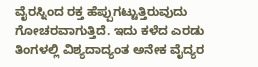ವೈರಸ್ನಿಂದ ರಕ್ತ ಹೆಪ್ಪುಗಟ್ಟುತ್ತಿರುವುದು ಗೋಚರವಾಗುತ್ತಿದೆ. ಇದು ಕಳೆದ ಎರಡು ತಿಂಗಳಲ್ಲಿ ವಿಶ್ಯದಾದ್ಯಂತ ಅನೇಕ ವೈದ್ಯರ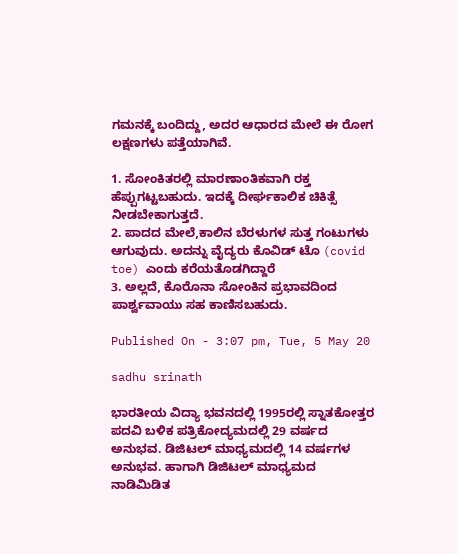ಗಮನಕ್ಕೆ ಬಂದಿದ್ದು, ಅದರ ಆಧಾರದ ಮೇಲೆ ಈ ರೋಗ ಲಕ್ಷಣಗಳು ಪತ್ತೆಯಾಗಿವೆ.

1. ಸೋಂಕಿತರಲ್ಲಿ ಮಾರಣಾಂತಿಕವಾಗಿ ರಕ್ತ ಹೆಪ್ಪುಗಟ್ಟಬಹುದು. ಇದಕ್ಕೆ ದೀರ್ಘಕಾಲಿಕ ಚಿಕಿತ್ಸೆ ನೀಡಬೇಕಾಗುತ್ತದೆ.
2. ಪಾದದ ಮೇಲೆ,ಕಾಲಿನ ಬೆರಳುಗಳ ಸುತ್ತ ಗಂಟುಗಳು ಆಗುವುದು. ಅದನ್ನು ವೈದ್ಯರು ಕೊವಿಡ್ ಟೊ (covid toe) ಎಂದು ಕರೆಯತೊಡಗಿದ್ದಾರೆ
3. ಅಲ್ಲದೆ, ಕೊರೊನಾ ಸೋಂಕಿನ ಪ್ರಭಾವದಿಂದ ಪಾರ್ಶ್ವವಾಯು ಸಹ ಕಾಣಿಸಬಹುದು.

Published On - 3:07 pm, Tue, 5 May 20

sadhu srinath

ಭಾರತೀಯ ವಿದ್ಯಾ ಭವನದಲ್ಲಿ 1995ರಲ್ಲಿ ಸ್ನಾತಕೋತ್ತರ ಪದವಿ ಬಳಿಕ ಪತ್ರಿಕೋದ್ಯಮದಲ್ಲಿ 29 ವರ್ಷದ ಅನುಭವ. ಡಿಜಿಟಲ್ ಮಾಧ್ಯಮದಲ್ಲಿ 14 ವರ್ಷಗಳ ಅನುಭವ. ಹಾಗಾಗಿ ಡಿಜಿಟಲ್ ಮಾಧ್ಯಮದ ನಾಡಿಮಿಡಿತ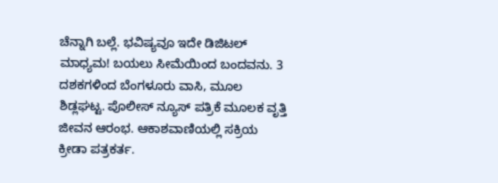ಚೆನ್ನಾಗಿ ಬಲ್ಲೆ. ಭವಿಷ್ಯವೂ ಇದೇ ಡಿಜಿಟಲ್ ಮಾಧ್ಯಮ! ಬಯಲು ಸೀಮೆಯಿಂದ ಬಂದವನು. 3 ದಶಕಗಳಿಂದ ಬೆಂಗಳೂರು ವಾಸಿ, ಮೂಲ ಶಿಡ್ಲಘಟ್ಟ. ಪೊಲೀಸ್ ನ್ಯೂಸ್ ಪತ್ರಿಕೆ ಮೂಲಕ ವೃತ್ತಿ ಜೀವನ ಆರಂಭ. ಆಕಾಶವಾಣಿಯಲ್ಲಿ ಸಕ್ರಿಯ ಕ್ರೀಡಾ ಪತ್ರಕರ್ತ.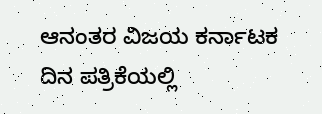ಆನಂತರ ವಿಜಯ ಕರ್ನಾಟಕ ದಿನ ಪತ್ರಿಕೆಯಲ್ಲಿ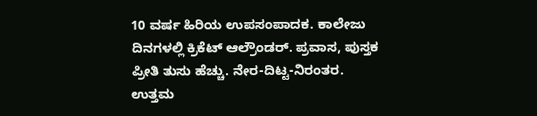10 ವರ್ಷ ಹಿರಿಯ ಉಪಸಂಪಾದಕ. ಕಾಲೇಜು ದಿನಗಳಲ್ಲಿ ಕ್ರಿಕೆಟ್ ಆಲ್ರೌಂಡರ್. ಪ್ರವಾಸ, ಪುಸ್ತಕ ಪ್ರೀತಿ ತುಸು ಹೆಚ್ಚು. ನೇರ-ದಿಟ್ಟ-ನಿರಂತರ. ಉತ್ತಮ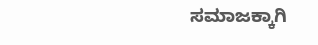ಸಮಾಜಕ್ಕಾಗಿ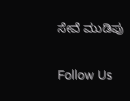ಸೇವೆ ಮುಡಿಪು

Follow Us